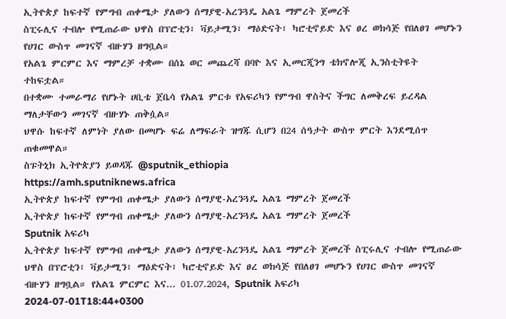ኢትዮጵያ ከፍተኛ የምግብ ጠቀሜታ ያለውን ሰማያዊ-አረንጓዴ አልጌ ማምረት ጀመረች
ስፒሩሊና ተብሎ የሚጠራው ህዋስ በፕሮቲን፣ ቫይታሚን፣ ማዕድናት፣ ካሮቲኖይድ እና ፀረ ወክሳጅ የበለፀገ መሆኑን የሀገር ውስጥ መገናኛ ብዙሃን ዘግቧል።
የአልጌ ምርምር እና ማምረቻ ተቋሙ በሰኔ ወር መጨረሻ በባዮ እና ኢመርጂንግ ቴክኖሎጂ ኢንስቲትዩት ተከፍቷል።
በተቋሙ ተመራማሪ የሆኑት ሀቢቴ ጀቤሳ የአልጌ ምርቱ የአፍሪካን የምግብ ዋስትና ችግር ለመቅረፍ ይረዳል ማለታቸውን መገናኛ ብዙሃኑ ጠቅሷል።
ህዋሱ ከፍተኛ ለምነት ያለው በመሆኑ ፍሬ ለማፍራት ዝግጁ ሲሆን በ24 ሰዓታት ውስጥ ምርት እንደሚሰጥ ጠቁመዋል።
ስፑትኒክ ኢትዮጵያን ይወዳጁ @sputnik_ethiopia
https://amh.sputniknews.africa
ኢትዮጵያ ከፍተኛ የምግብ ጠቀሜታ ያለውን ሰማያዊ-አረንጓዴ አልጌ ማምረት ጀመረች
ኢትዮጵያ ከፍተኛ የምግብ ጠቀሜታ ያለውን ሰማያዊ-አረንጓዴ አልጌ ማምረት ጀመረች
Sputnik አፍሪካ
ኢትዮጵያ ከፍተኛ የምግብ ጠቀሜታ ያለውን ሰማያዊ-አረንጓዴ አልጌ ማምረት ጀመረች ስፒሩሊና ተብሎ የሚጠራው ህዋስ በፕሮቲን፣ ቫይታሚን፣ ማዕድናት፣ ካሮቲኖይድ እና ፀረ ወክሳጅ የበለፀገ መሆኑን የሀገር ውስጥ መገናኛ ብዙሃን ዘግቧል። የአልጌ ምርምር እና... 01.07.2024, Sputnik አፍሪካ
2024-07-01T18:44+0300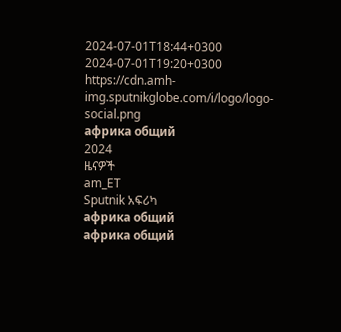2024-07-01T18:44+0300
2024-07-01T19:20+0300
https://cdn.amh-img.sputnikglobe.com/i/logo/logo-social.png
африка общий
2024
ዜናዎች
am_ET
Sputnik አፍሪካ
африка общий
африка общий